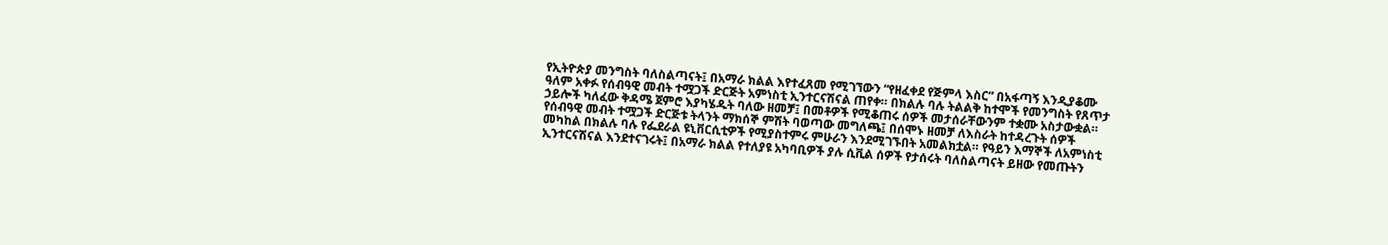የኢትዮጵያ መንግስት ባለስልጣናት፤ በአማራ ክልል እየተፈጸመ የሚገኘውን “የዘፈቀደ የጅምላ እስር” በአፋጣኝ እንዲያቆሙ ዓለም አቀፉ የሰብዓዊ መብት ተሟጋች ድርጅት አምነስቲ ኢንተርናሽናል ጠየቀ። በክልሉ ባሉ ትልልቅ ከተሞች የመንግስት የጸጥታ ኃይሎች ካለፈው ቅዳሜ ጀምሮ እያካሄዱት ባለው ዘመቻ፤ በመቶዎች የሚቆጠሩ ሰዎች መታሰራቸውንም ተቋሙ አስታውቋል።
የሰብዓዊ መብት ተሟጋች ድርጅቱ ትላንት ማክሰኞ ምሽት ባወጣው መግለጫ፤ በሰሞኑ ዘመቻ ለእስራት ከተዳረጉት ሰዎች መካከል በክልሉ ባሉ የፌደራል ዩኒቨርሲቲዎች የሚያስተምሩ ምሁራን እንደሚገኙበት አመልክቷል። የዓይን እማኞች ለአምነስቲ ኢንተርናሽናል እንደተናገሩት፤ በአማራ ክልል የተለያዩ አካባቢዎች ያሉ ሲቪል ሰዎች የታሰሩት ባለስልጣናት ይዘው የመጡትን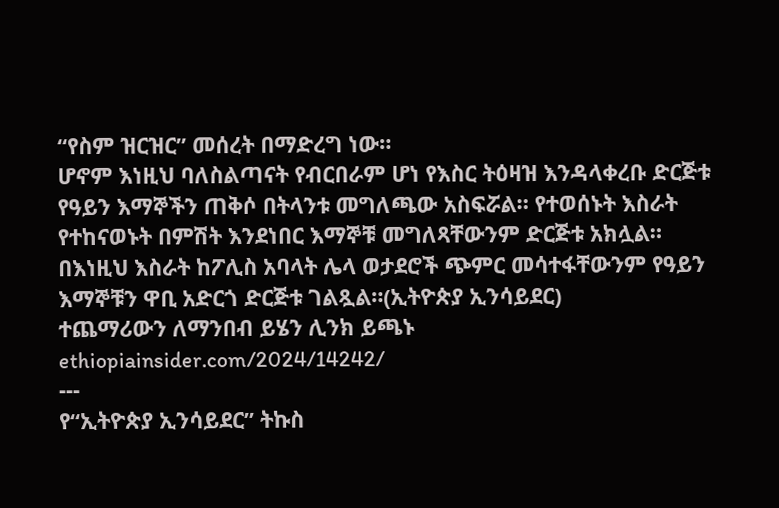“የስም ዝርዝር” መሰረት በማድረግ ነው።
ሆኖም እነዚህ ባለስልጣናት የብርበራም ሆነ የእስር ትዕዛዝ እንዳላቀረቡ ድርጅቱ የዓይን እማኞችን ጠቅሶ በትላንቱ መግለጫው አስፍሯል። የተወሰኑት እስራት የተከናወኑት በምሽት እንደነበር እማኞቹ መግለጻቸውንም ድርጅቱ አክሏል። በእነዚህ እስራት ከፖሊስ አባላት ሌላ ወታደሮች ጭምር መሳተፋቸውንም የዓይን እማኞቹን ዋቢ አድርጎ ድርጅቱ ገልጿል።(ኢትዮጵያ ኢንሳይደር)
ተጨማሪውን ለማንበብ ይሄን ሊንክ ይጫኑ ethiopiainsider.com/2024/14242/
---
የ“ኢትዮጵያ ኢንሳይደር” ትኩስ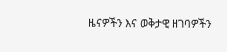ዜናዎችን እና ወቅታዊ ዘገባዎችን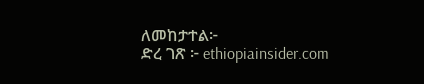ለመከታተል፦
ድረ ገጽ ፦ ethiopiainsider.com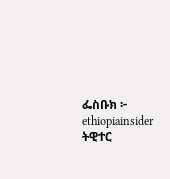ፌስቡክ ፦ ethiopiainsider
ትዊተር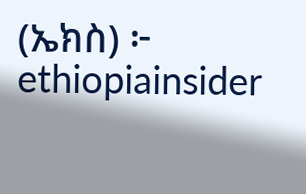(ኤክስ) ፦ ethiopiainsider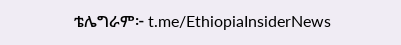ቴሌግራም፦ t.me/EthiopiaInsiderNews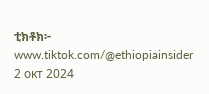ቲክቶክ፦ www.tiktok.com/@ethiopiainsider
2 окт 2024